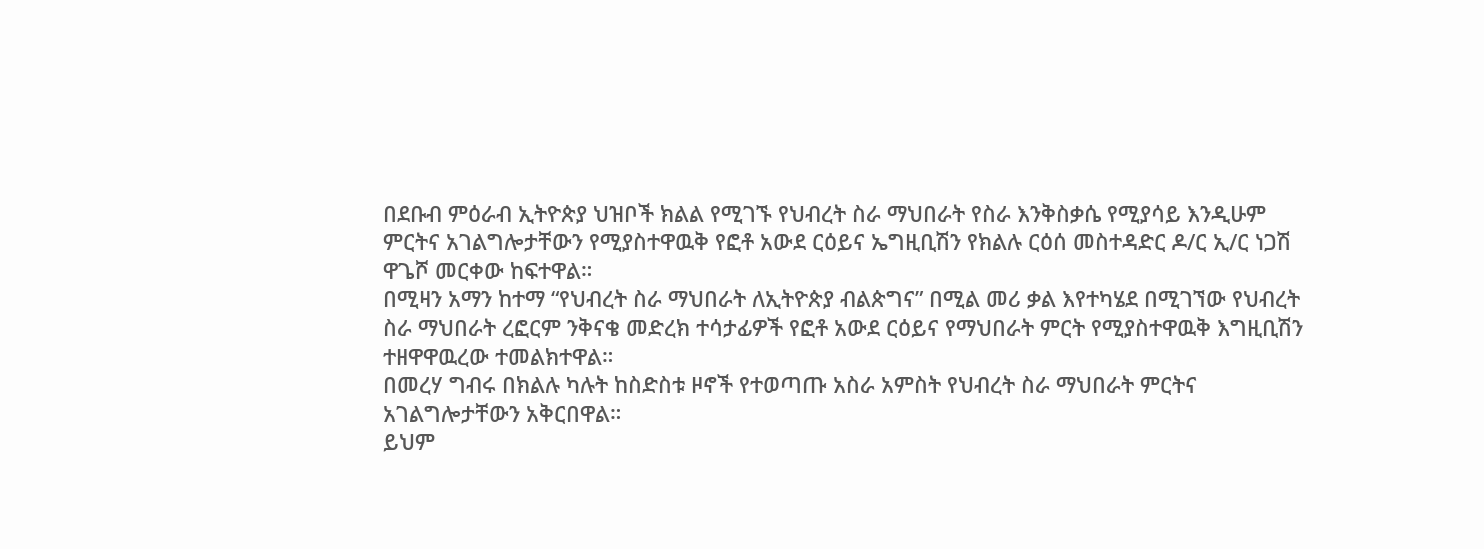በደቡብ ምዕራብ ኢትዮጵያ ህዝቦች ክልል የሚገኙ የህብረት ስራ ማህበራት የስራ እንቅስቃሴ የሚያሳይ እንዲሁም ምርትና አገልግሎታቸውን የሚያስተዋዉቅ የፎቶ አውደ ርዕይና ኤግዚቢሽን የክልሉ ርዕሰ መስተዳድር ዶ/ር ኢ/ር ነጋሽ ዋጌሾ መርቀው ከፍተዋል።
በሚዛን አማን ከተማ “የህብረት ስራ ማህበራት ለኢትዮጵያ ብልጵግና” በሚል መሪ ቃል እየተካሄደ በሚገኘው የህብረት ስራ ማህበራት ረፎርም ንቅናቄ መድረክ ተሳታፊዎች የፎቶ አውደ ርዕይና የማህበራት ምርት የሚያስተዋዉቅ እግዚቢሽን ተዘዋዋዉረው ተመልክተዋል።
በመረሃ ግብሩ በክልሉ ካሉት ከስድስቱ ዞኖች የተወጣጡ አስራ አምስት የህብረት ስራ ማህበራት ምርትና አገልግሎታቸውን አቅርበዋል።
ይህም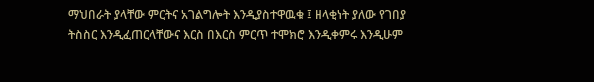ማህበራት ያላቸው ምርትና አገልግሎት እንዲያስተዋዉቁ ፤ ዘላቂነት ያለው የገበያ ትስስር እንዲፈጠርላቸውና እርስ በእርስ ምርጥ ተሞክሮ እንዲቀምሩ እንዲሁም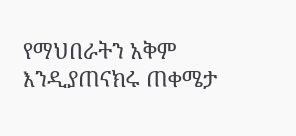የማህበራትን አቅም እንዲያጠናክሩ ጠቀሜታ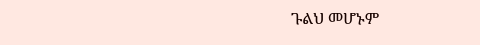ጉልህ መሆኑም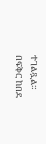ተገልጿል።
በፍቅር ከበደ